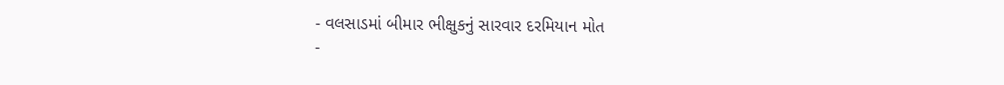- વલસાડમાં બીમાર ભીક્ષુકનું સારવાર દરમિયાન મોત
-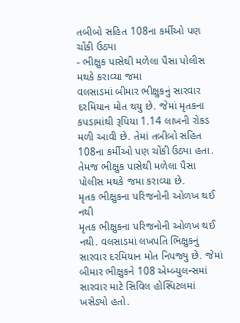તબીબો સહિત 108ના કર્મીઓ પણ ચોંકી ઉઠ્યા
- ભીક્ષુક પાસેથી મળેલા પૈસા પોલીસ મથકે કરાવ્યા જમા
વલસાડમાં બીમાર ભીક્ષુકનું સારવાર દરમિયાન મોત થયુ છે. જેમાં મૃતકના કપડામાંથી રૂપિયા 1.14 લાખની રોકડ મળી આવી છે. તેમાં તબીબો સહિત 108ના કર્મીઓ પણ ચોંકી ઉઠ્યા હતા. તેમજ ભીક્ષુક પાસેથી મળેલા પૈસા પોલીસ મથકે જમા કરાવ્યા છે.
મૃતક ભીક્ષુકના પરિજનોની ઓળખ થઈ નથી
મૃતક ભીક્ષુકના પરિજનોની ઓળખ થઈ નથી. વલસાડમાં લખપતિ ભિક્ષુકનું સારવાર દરમિયાન મોત નિપજ્યુ છે. જેમાં બીમાર ભીક્ષુકને 108 એમ્બ્યુલન્સમાં સારવાર માટે સિવિલ હોસ્પિટલમાં ખસેડ્યો હતો.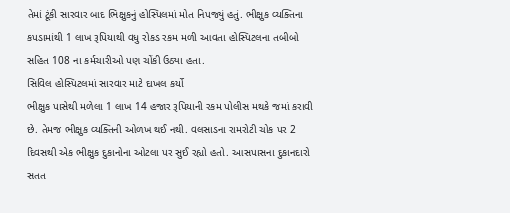તેમાં ટૂંકી સારવાર બાદ ભિક્ષુકનું હોસ્પિલમાં મોત નિપજ્યું હતું. ભીક્ષુક વ્યક્તિના કપડામાંથી 1 લાખ રૂપિયાથી વધુ રોકડ રકમ મળી આવતા હોસ્પિટલના તબીબો સહિત 108 ના કર્મચારીઓ પણ ચોંકી ઉઠ્યા હતા.
સિવિલ હોસ્પિટલમાં સારવાર માટે દાખલ કર્યો
ભીક્ષુક પાસેથી મળેલા 1 લાખ 14 હજાર રૂપિયાની રકમ પોલીસ મથકે જમાં કરાવી છે. તેમજ ભીક્ષુક વ્યક્તિની ઓળખ થઈ નથી. વલસાડના રામરોટી ચોક પર 2 દિવસથી એક ભીક્ષુક દુકાનોના ઓટલા પર સુઈ રહ્યો હતો. આસપાસના દુકાનદારો સતત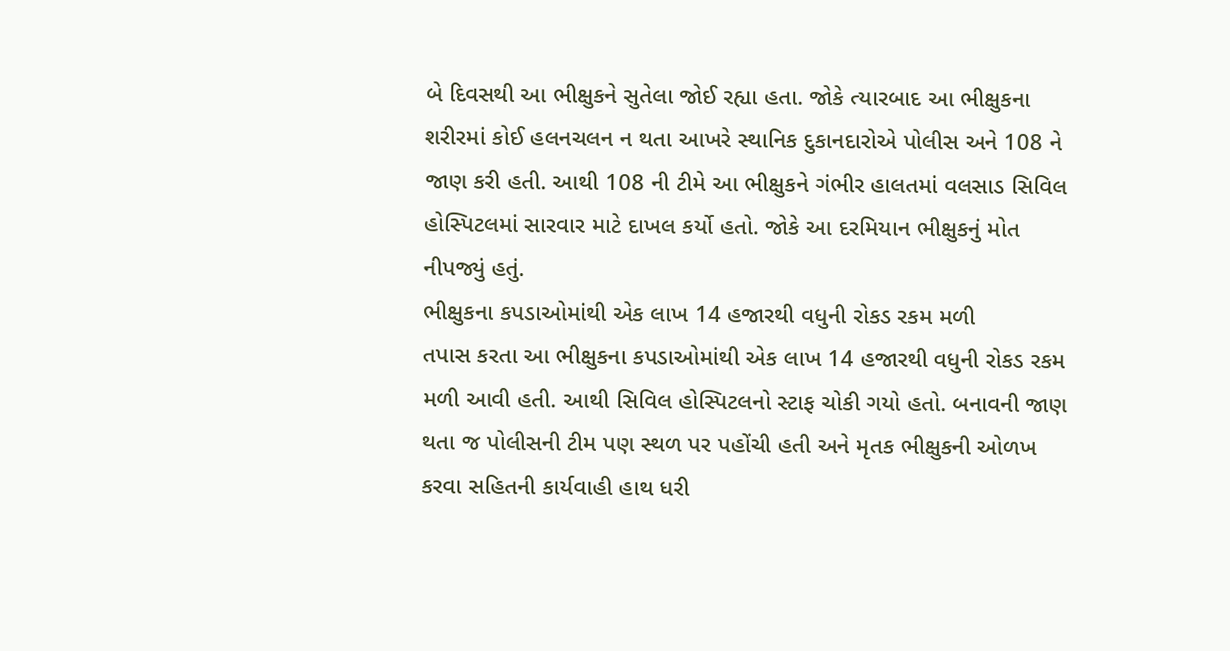બે દિવસથી આ ભીક્ષુકને સુતેલા જોઈ રહ્યા હતા. જોકે ત્યારબાદ આ ભીક્ષુકના શરીરમાં કોઈ હલનચલન ન થતા આખરે સ્થાનિક દુકાનદારોએ પોલીસ અને 108 ને જાણ કરી હતી. આથી 108 ની ટીમે આ ભીક્ષુકને ગંભીર હાલતમાં વલસાડ સિવિલ હોસ્પિટલમાં સારવાર માટે દાખલ કર્યો હતો. જોકે આ દરમિયાન ભીક્ષુકનું મોત નીપજ્યું હતું.
ભીક્ષુકના કપડાઓમાંથી એક લાખ 14 હજારથી વધુની રોકડ રકમ મળી
તપાસ કરતા આ ભીક્ષુકના કપડાઓમાંથી એક લાખ 14 હજારથી વધુની રોકડ રકમ મળી આવી હતી. આથી સિવિલ હોસ્પિટલનો સ્ટાફ ચોકી ગયો હતો. બનાવની જાણ થતા જ પોલીસની ટીમ પણ સ્થળ પર પહોંચી હતી અને મૃતક ભીક્ષુકની ઓળખ કરવા સહિતની કાર્યવાહી હાથ ધરી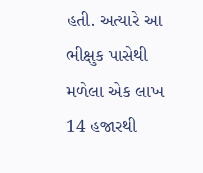હતી. અત્યારે આ ભીક્ષુક પાસેથી મળેલા એક લાખ 14 હજારથી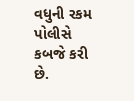વધુની રકમ પોલીસે કબજે કરી છે.